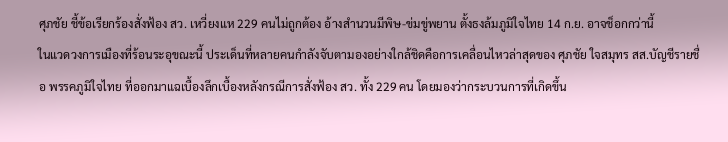ศุภชัย ชี้ข้อเรียกร้องสั่งฟ้อง สว. เหวี่ยงแห 229 คนไม่ถูกต้อง อ้างสำนวนมีพิษ-ข่มขู่พยาน ตั้งธงล้มภูมิใจไทย 14 ก.ย. อาจช็อกกว่านี้
ในแวดวงการเมืองที่ร้อนระอุขณะนี้ ประเด็นที่หลายคนกำลังจับตามองอย่างใกล้ชิดคือการเคลื่อนไหวล่าสุดของ ศุภชัย ใจสมุทร สส.บัญชีรายชื่อ พรรคภูมิใจไทย ที่ออกมาแฉเบื้องลึกเบื้องหลังกรณีการสั่งฟ้อง สว. ทั้ง 229 คน โดยมองว่ากระบวนการที่เกิดขึ้น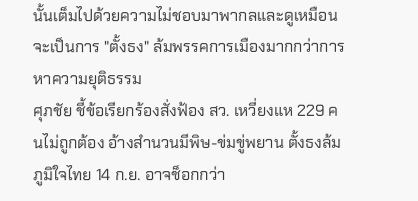นั้นเต็มไปด้วยความไม่ชอบมาพากลและดูเหมือนจะเป็นการ "ตั้งธง" ล้มพรรคการเมืองมากกว่าการหาความยุติธรรม
ศุภชัย ชี้ข้อเรียกร้องสั่งฟ้อง สว. เหวี่ยงแห 229 คนไม่ถูกต้อง อ้างสำนวนมีพิษ-ข่มขู่พยาน ตั้งธงล้มภูมิใจไทย 14 ก.ย. อาจช็อกกว่า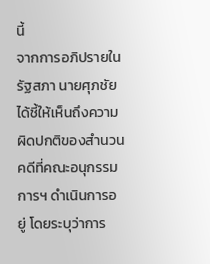นี้
จากการอภิปรายในรัฐสภา นายศุภชัยได้ชี้ให้เห็นถึงความผิดปกติของสำนวนคดีที่คณะอนุกรรมการฯ ดำเนินการอยู่ โดยระบุว่าการ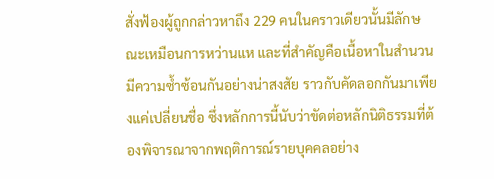สั่งฟ้องผู้ถูกกล่าวหาถึง 229 คนในคราวเดียวนั้นมีลักษณะเหมือนการหว่านแห และที่สำคัญคือเนื้อหาในสำนวนมีความซ้ำซ้อนกันอย่างน่าสงสัย ราวกับคัดลอกกันมาเพียงแค่เปลี่ยนชื่อ ซึ่งหลักการนี้นับว่าขัดต่อหลักนิติธรรมที่ต้องพิจารณาจากพฤติการณ์รายบุคคลอย่าง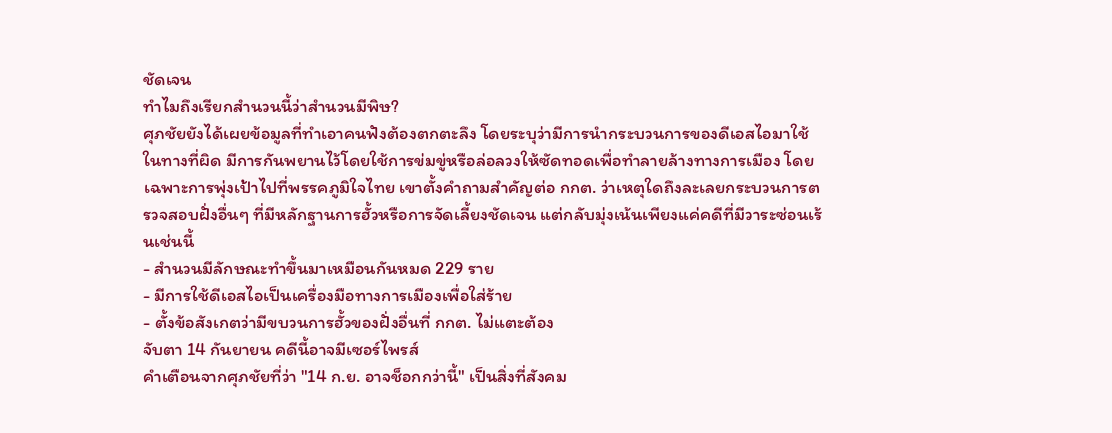ชัดเจน
ทำไมถึงเรียกสำนวนนี้ว่าสำนวนมีพิษ?
ศุภชัยยังได้เผยข้อมูลที่ทำเอาคนฟังต้องตกตะลึง โดยระบุว่ามีการนำกระบวนการของดีเอสไอมาใช้ในทางที่ผิด มีการกันพยานไว้โดยใช้การข่มขู่หรือล่อลวงให้ซัดทอดเพื่อทำลายล้างทางการเมือง โดยเฉพาะการพุ่งเป้าไปที่พรรคภูมิใจไทย เขาตั้งคำถามสำคัญต่อ กกต. ว่าเหตุใดถึงละเลยกระบวนการตรวจสอบฝั่งอื่นๆ ที่มีหลักฐานการฮั้วหรือการจัดเลี้ยงชัดเจน แต่กลับมุ่งเน้นเพียงแค่คดีที่มีวาระซ่อนเร้นเช่นนี้
- สำนวนมีลักษณะทำขึ้นมาเหมือนกันหมด 229 ราย
- มีการใช้ดีเอสไอเป็นเครื่องมือทางการเมืองเพื่อใส่ร้าย
- ตั้งข้อสังเกตว่ามีขบวนการฮั้วของฝั่งอื่นที่ กกต. ไม่แตะต้อง
จับตา 14 กันยายน คดีนี้อาจมีเซอร์ไพรส์
คำเตือนจากศุภชัยที่ว่า "14 ก.ย. อาจช็อกกว่านี้" เป็นสิ่งที่สังคม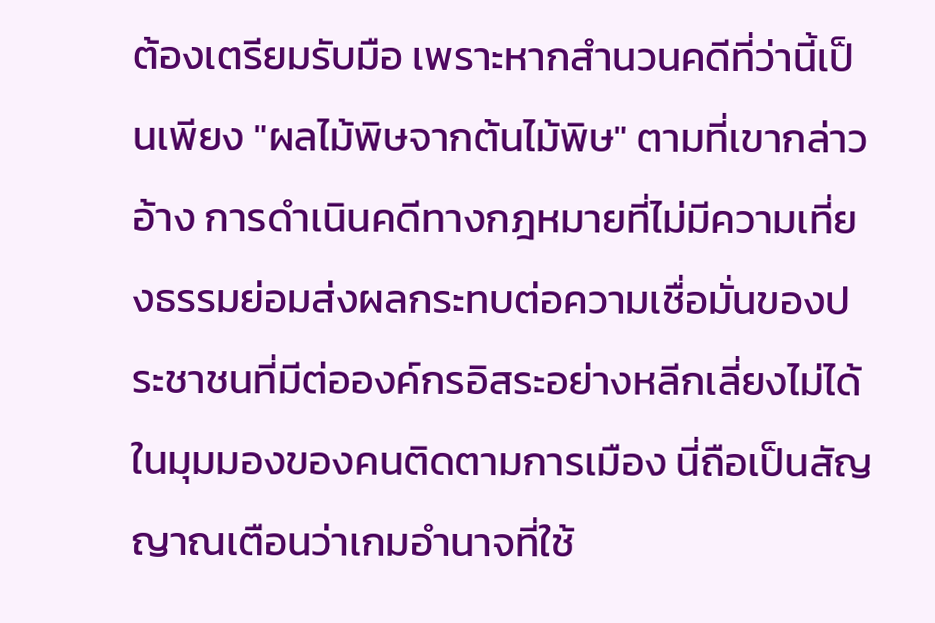ต้องเตรียมรับมือ เพราะหากสำนวนคดีที่ว่านี้เป็นเพียง "ผลไม้พิษจากต้นไม้พิษ" ตามที่เขากล่าวอ้าง การดำเนินคดีทางกฎหมายที่ไม่มีความเที่ยงธรรมย่อมส่งผลกระทบต่อความเชื่อมั่นของประชาชนที่มีต่อองค์กรอิสระอย่างหลีกเลี่ยงไม่ได้ ในมุมมองของคนติดตามการเมือง นี่ถือเป็นสัญญาณเตือนว่าเกมอำนาจที่ใช้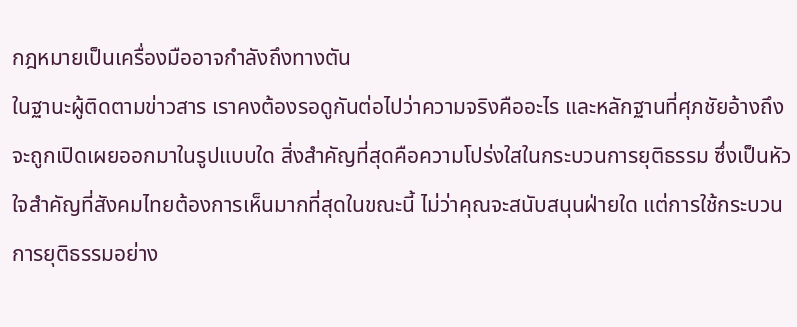กฎหมายเป็นเครื่องมืออาจกำลังถึงทางตัน
ในฐานะผู้ติดตามข่าวสาร เราคงต้องรอดูกันต่อไปว่าความจริงคืออะไร และหลักฐานที่ศุภชัยอ้างถึงจะถูกเปิดเผยออกมาในรูปแบบใด สิ่งสำคัญที่สุดคือความโปร่งใสในกระบวนการยุติธรรม ซึ่งเป็นหัวใจสำคัญที่สังคมไทยต้องการเห็นมากที่สุดในขณะนี้ ไม่ว่าคุณจะสนับสนุนฝ่ายใด แต่การใช้กระบวนการยุติธรรมอย่าง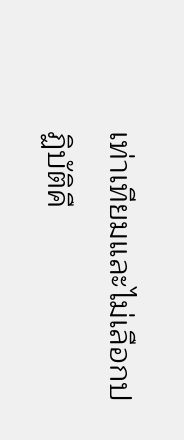เท่าเทียมและไม่เลือกปฏิบัติคื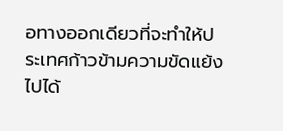อทางออกเดียวที่จะทำให้ประเทศก้าวข้ามความขัดแย้งไปได้